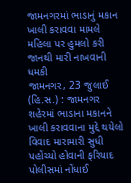જામનગરમાં ભાડાનું મકાન ખાલી કરાવવા મામલે મહિલા પર હુમલો કરી જાનથી મારી નાખવાની ધમકી
જામનગર, 23 જુલાઈ (હિ.સ.) : જામનગર શહેરમાં ભાડાના મકાનને ખાલી કરાવવાના મુદ્દે થયેલો વિવાદ મારામારી સુધી પહોંચ્યો હોવાની ફરિયાદ પોલીસમાં નોંધાઈ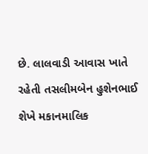છે. લાલવાડી આવાસ ખાતે રહેતી તસલીમબેન હુશેનભાઈ શેખે મકાનમાલિક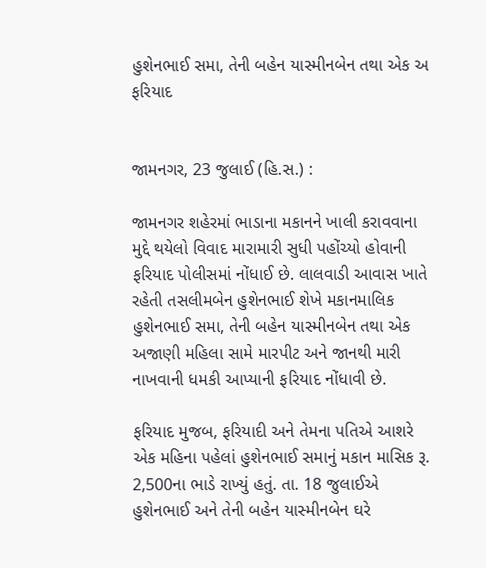હુશેનભાઈ સમા, તેની બહેન યાસ્મીનબેન તથા એક અ
ફરિયાદ


જામનગર, 23 જુલાઈ (હિ.સ.) :

જામનગર શહેરમાં ભાડાના મકાનને ખાલી કરાવવાના મુદ્દે થયેલો વિવાદ મારામારી સુધી પહોંચ્યો હોવાની ફરિયાદ પોલીસમાં નોંધાઈ છે. લાલવાડી આવાસ ખાતે રહેતી તસલીમબેન હુશેનભાઈ શેખે મકાનમાલિક હુશેનભાઈ સમા, તેની બહેન યાસ્મીનબેન તથા એક અજાણી મહિલા સામે મારપીટ અને જાનથી મારી નાખવાની ધમકી આપ્યાની ફરિયાદ નોંધાવી છે.

ફરિયાદ મુજબ, ફરિયાદી અને તેમના પતિએ આશરે એક મહિના પહેલાં હુશેનભાઈ સમાનું મકાન માસિક રૂ. 2,500ના ભાડે રાખ્યું હતું. તા. 18 જુલાઈએ હુશેનભાઈ અને તેની બહેન યાસ્મીનબેન ઘરે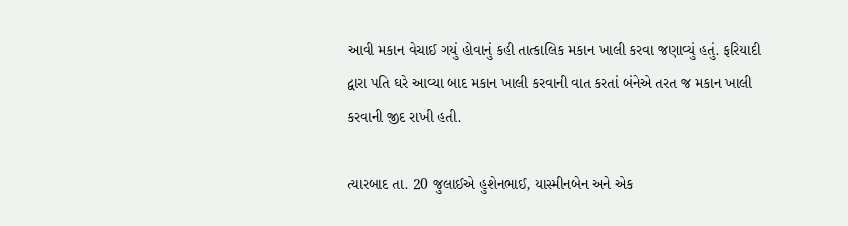આવી મકાન વેચાઈ ગયું હોવાનું કહી તાત્કાલિક મકાન ખાલી કરવા જણાવ્યું હતું. ફરિયાદી દ્વારા પતિ ઘરે આવ્યા બાદ મકાન ખાલી કરવાની વાત કરતાં બંનેએ તરત જ મકાન ખાલી કરવાની જીદ રાખી હતી.

ત્યારબાદ તા. 20 જુલાઈએ હુશેનભાઈ, યાસ્મીનબેન અને એક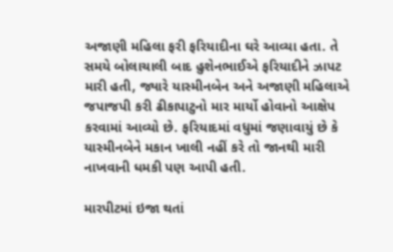અજાણી મહિલા ફરી ફરિયાદીના ઘરે આવ્યા હતા. તે સમયે બોલાચાલી બાદ હુશેનભાઈએ ફરિયાદીને ઝાપટ મારી હતી, જ્યારે યાસ્મીનબેન અને અજાણી મહિલાએ જપાજપી કરી ઢીકાપાટુનો માર માર્યો હોવાનો આક્ષેપ કરવામાં આવ્યો છે. ફરિયાદમાં વધુમાં જણાવાયું છે કે યાસ્મીનબેને મકાન ખાલી નહીં કરે તો જાનથી મારી નાખવાની ધમકી પણ આપી હતી.

મારપીટમાં ઇજા થતાં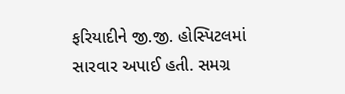ફરિયાદીને જી.જી. હોસ્પિટલમાં સારવાર અપાઈ હતી. સમગ્ર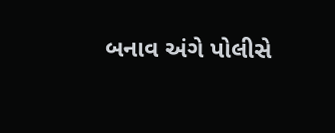બનાવ અંગે પોલીસે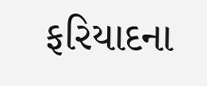ફરિયાદના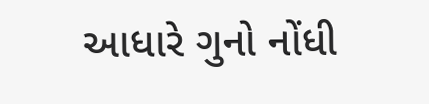આધારે ગુનો નોંધી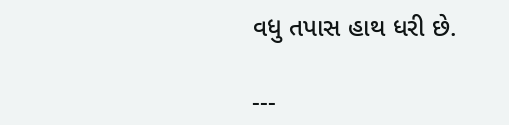વધુ તપાસ હાથ ધરી છે.

---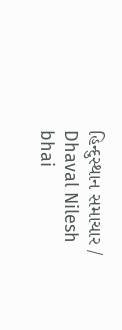હિન્દુસ્થાન સમાચાર / Dhaval Nilesh bhai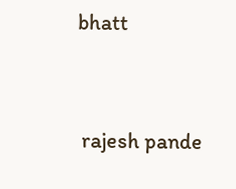bhatt


 rajesh pande